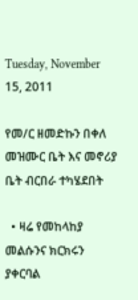Tuesday, November 15, 2011

የመ/ር ዘመድኩን በቀለ መዝሙር ቤት እና መኖሪያ ቤት ብርበራ ተካሄደበት

  • ዛሬ የመከላከያ መልሱንና ክርክሩን ያቀርባል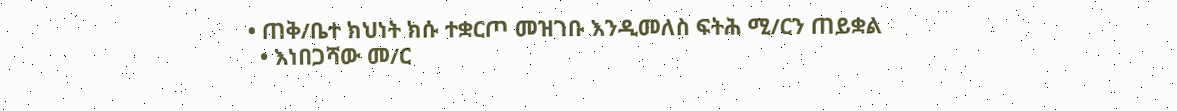• ጠቅ/ቤተ ክህነት ክሱ ተቋርጦ መዝገቡ እንዲመለስ ፍትሕ ሚ/ርን ጠይቋል
  • እነበጋሻው መ/ር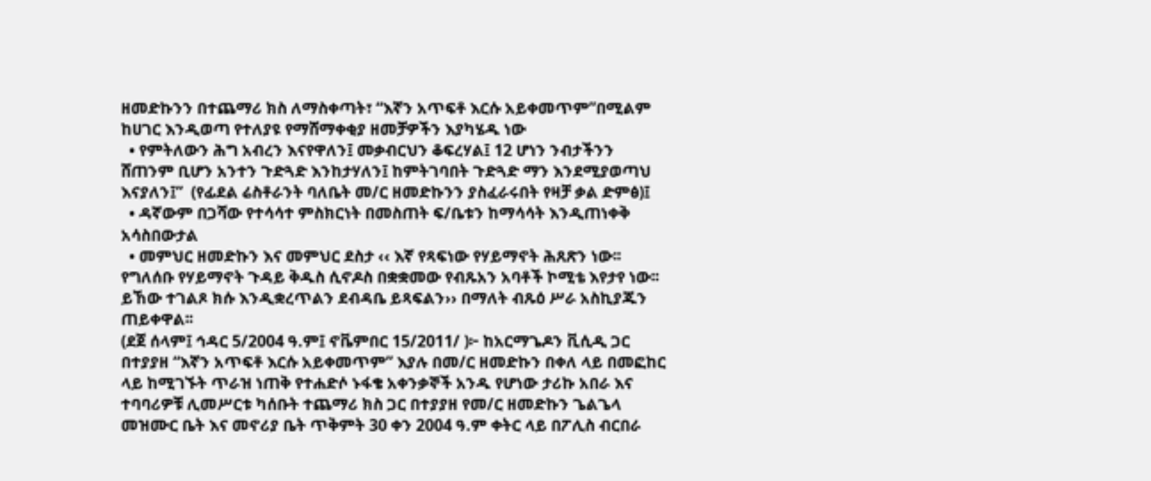ዘመድኩንን በተጨማሪ ክስ ለማስቀጣት፣ “እኛን አጥፍቶ እርሱ አይቀመጥም”በሚልም ከሀገር እንዲወጣ የተለያዩ የማሸማቀቂያ ዘመቻዎችን እያካሄዱ ነው
  • የምትለውን ሕግ አብረን እናየዋለን፤ መቃብርህን ቆፍረሃል፤ 12 ሆነን ንብታችንን ሸጠንም ቢሆን አንተን ጉድጓድ እንከታሃለን፤ ከምትገባበት ጉድጓድ ማን እንደሚያወጣህ እናያለን፤”  (የፊደል ሬስቶራንት ባለቤት መ/ር ዘመድኩንን ያስፈራሩበት የዛቻ ቃል ድምፅ)፤
  • ዳኛውም በጋሻው የተሳሳተ ምስክርነት በመስጠት ፍ/ቤቱን ከማሳሳት እንዲጠነቀቅ አሳስበውታል
  • መምህር ዘመድኩን እና መምህር ደስታ ‹‹ እኛ የጻፍነው የሃይማኖት ሕጸጽን ነው፡፡ የግለሰቡ የሃይማኖት ጉዳይ ቅዱስ ሲኖዶስ በቋቋመው የብጹአን አባቶች ኮሚቴ እየታየ ነው፡፡ ይኸው ተገልጾ ክሱ እንዲቋረጥልን ደብዳቤ ይጻፍልን›› በማለት ብጹዕ ሥራ አስኪያጁን ጠይቀዋል፡፡
(ደጀ ሰላም፤ ኅዳር 5/2004 ዓ.ም፤ ኖቬምበር 15/2011/ )፦ ከአርማጌዶን ቪሲዲ ጋር በተያያዘ “እኛን አጥፍቶ እርሱ አይቀመጥም” እያሉ በመ/ር ዘመድኩን በቀለ ላይ በመፎከር ላይ ከሚገኙት ጥራዝ ነጠቅ የተሐድሶ ኑፋቄ አቀንቃኞች አንዱ የሆነው ታሪኩ አበራ እና ተባባሪዎቹ ሊመሥርቱ ካሰቡት ተጨማሪ ክስ ጋር በተያያዘ የመ/ር ዘመድኩን ጌልጌላ መዝሙር ቤት እና መኖሪያ ቤት ጥቅምት 30 ቀን 2004 ዓ.ም ቀትር ላይ በፖሊስ ብርበራ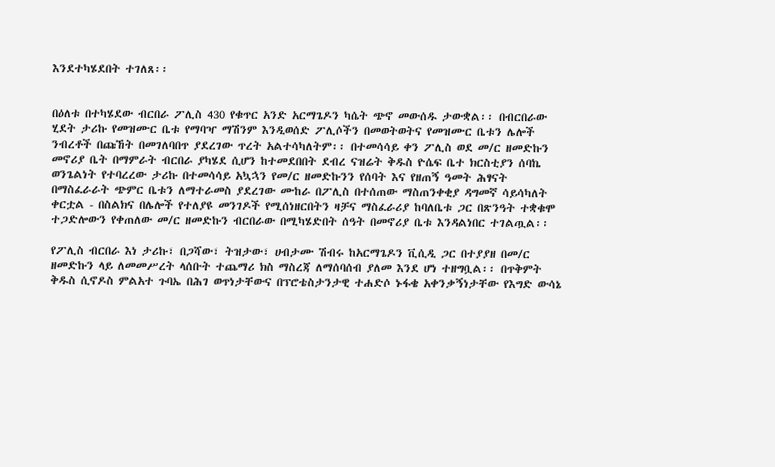እንደተካሄደበት ተገለጸ፡፡


በዕለቱ በተካሄደው ብርበራ ፖሊስ 430 የቁጥር አንድ አርማጌዶን ካሴት ጭኖ መውሰዱ ታውቋል፡፡ በብርበራው ሂደት ታሪኩ የመዝሙር ቤቱ የማባዣ ማሽንም እንዲወሰድ ፖሊሶችን በመወትወትና የመዝሙር ቤቱን ሌሎች ንብረቶች በጩኸት በመገለባበጥ ያደረገው ጥረት አልተሳካለትም፡፡ በተመሳሳይ ቀን ፖሊስ ወደ መ/ር ዘመድኩን መኖሪያ ቤት በማምራት ብርበራ ያካሄደ ሲሆን ከተመደበበት ደብረ ናዝሬት ቅዱስ ዮሴፍ ቤተ ክርስቲያን ሰባኬ ወንጌልነት የተባረረው ታሪኩ በተመሳሳይ አኳኋን የመ/ር ዘመድኩንን የሰባት እና የዘጠኝ ዓመት ሕፃናት በማስፈራራት ጭምር ቤቱን ለማተራመስ ያደረገው ሙከራ በፖሊስ በተሰጠው ማስጠንቀቂያ ዳግመኛ ሳይሳካለት ቀርቷል - በስልክና በሌሎች የተለያዩ መንገዶች የሚሰነዘርበትን ዛቻና ማስፈራሪያ ከባለቤቱ ጋር በጽንዓት ተቋቁሞ ተጋድሎውን የቀጠለው መ/ር ዘመድኩን ብርበራው በሚካሄድበት ሰዓት በመኖሪያ ቤቱ እንዳልነበር ተገልጧል፡፡

የፖሊስ ብርበራ እነ ታሪኩ፣ በጋሻው፣ ትዝታው፣ ሀብታሙ ሽብሩ ከአርማጌዶን ቪሲዲ ጋር በተያያዘ በመ/ር ዘመድኩን ላይ ለመመሥረት ላሰቡት ተጨማሪ ክስ ማስረጃ ለማሰባሰብ ያለመ እንደ ሆነ ተዘግቧል፡፡ በጥቅምት ቅዱስ ሲኖዶስ ምልአተ ጉባኤ በሕገ ወጥነታቸውና በፕሮቴስታንታዊ ተሐድሶ ኑፋቄ አቀንቃኝነታቸው የእግድ ውሳኔ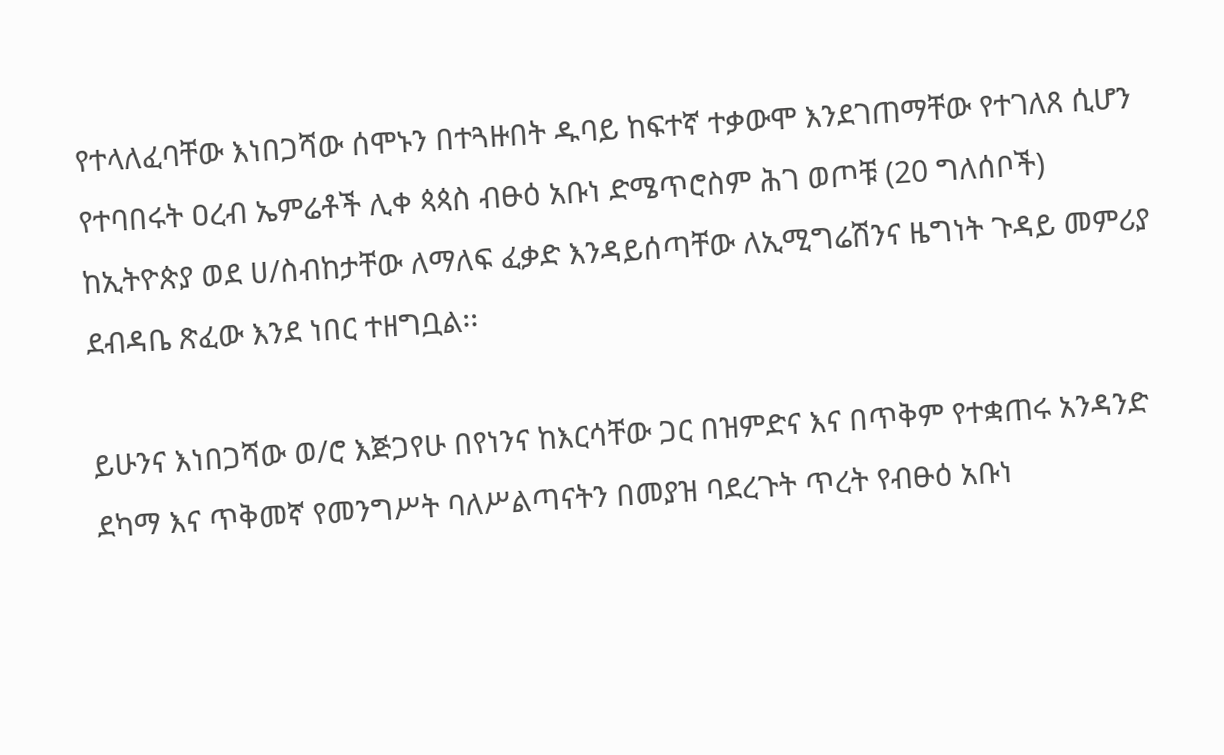የተላለፈባቸው እነበጋሻው ሰሞኑን በተጓዙበት ዱባይ ከፍተኛ ተቃውሞ እንደገጠማቸው የተገለጸ ሲሆን የተባበሩት ዐረብ ኤምሬቶች ሊቀ ጳጳስ ብፁዕ አቡነ ድሜጥሮስም ሕገ ወጦቹ (20 ግለሰቦች) ከኢትዮጵያ ወደ ሀ/ስብከታቸው ለማለፍ ፈቃድ እንዳይሰጣቸው ለኢሚግሬሽንና ዜግነት ጉዳይ መምሪያ ደብዳቤ ጽፈው እንደ ነበር ተዘግቧል፡፡

ይሁንና እነበጋሻው ወ/ሮ እጅጋየሁ በየነንና ከእርሳቸው ጋር በዝምድና እና በጥቅም የተቋጠሩ አንዳንድ ደካማ እና ጥቅመኛ የመንግሥት ባለሥልጣናትን በመያዝ ባደረጉት ጥረት የብፁዕ አቡነ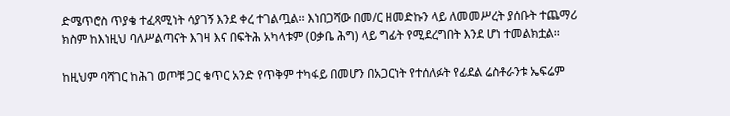ድሜጥሮስ ጥያቄ ተፈጻሚነት ሳያገኝ እንደ ቀረ ተገልጧል፡፡ እነበጋሻው በመ/ር ዘመድኩን ላይ ለመመሥረት ያሰቡት ተጨማሪ ክስም ከእነዚህ ባለሥልጣናት እገዛ እና በፍትሕ አካላቱም (ዐቃቤ ሕግ) ላይ ግፊት የሚደረግበት እንደ ሆነ ተመልክቷል፡፡

ከዚህም ባሻገር ከሕገ ወጦቹ ጋር ቁጥር አንድ የጥቅም ተካፋይ በመሆን በአጋርነት የተሰለፉት የፊደል ሬስቶራንቱ ኤፍሬም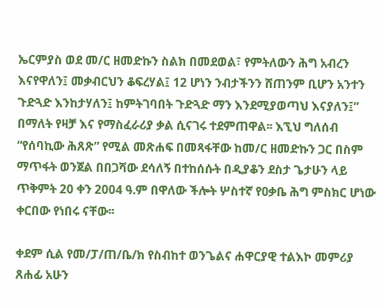ኤርምያስ ወደ መ/ር ዘመድኩን ስልክ በመደወል፣ የምትለውን ሕግ አብረን እናየዋለን፤ መቃብርህን ቆፍረሃል፤ 12 ሆነን ንብታችንን ሸጠንም ቢሆን አንተን ጉድጓድ እንከታሃለን፤ ከምትገባበት ጉድጓድ ማን እንደሚያወጣህ እናያለን፤” በማለት የዛቻ እና የማስፈራሪያ ቃል ሲናገሩ ተደምጠዋል፡፡ እኚህ ግለሰብ “የሰባኪው ሕጸጽ” የሚል መጽሐፍ በመጻፋቸው ከመ/ር ዘመድኩን ጋር በስም ማጥፋት ወንጀል በበጋሻው ደሳለኝ በተከሰሱት በዲያቆን ደስታ ጌታሁን ላይ ጥቅምት 20 ቀን 2004 ዓ.ም በዋለው ችሎት ሦስተኛ የዐቃቤ ሕግ ምስክር ሆነው ቀርበው የነበሩ ናቸው፡፡

ቀደም ሲል የመ/ፓ/ጠ/ቤ/ክ የስብከተ ወንጌልና ሐዋርያዊ ተልእኮ መምሪያ ጸሐፊ አሁን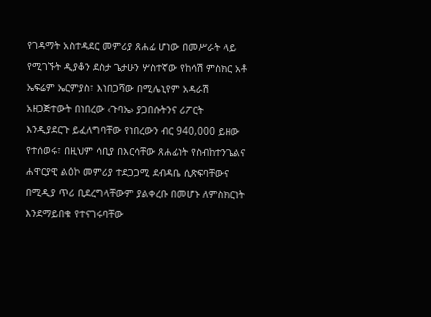የገዳማት አስተዳደር መምሪያ ጸሐፊ ሆነው በመሥራት ላይ የሚገኙት ዲያቆን ደስታ ጌታሁን ሦስተኛው የከሳሽ ምስክር አቶ ኤፍሬም ኤርምያስ፣ እነበጋሻው በሚሌኒየም አዳራሽ አዘጋጅተውት በነበረው ‹ጉባኤ› ያጋበሱትንና ሪፖርት እንዲያደርጉ ይፈለግባቸው የነበረውን ብር 940,000 ይዘው የተሰወሩ፣ በዚህም ሳቢያ በእርሳቸው ጸሐፊነት የስብከተንጌልና ሐዋርያዊ ልዕኮ መምሪያ ተደጋጋሚ ደብዳቤ ሲጽፍባቸውና በሚዲያ ጥሪ ቢደረግላቸውም ያልቀረቡ በመሆኑ ለምስክርነት እንደማይበቁ የተናገሩባቸው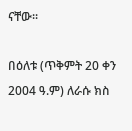ናቸው፡፡

በዕለቱ (ጥቅምት 20 ቀን 2004 ዓ.ም) ለራሱ ክስ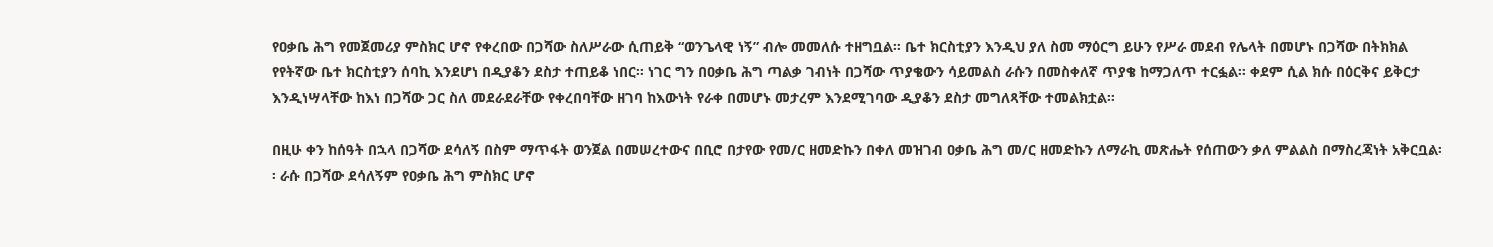የዐቃቤ ሕግ የመጀመሪያ ምስክር ሆኖ የቀረበው በጋሻው ስለሥራው ሲጠይቅ “ወንጌላዊ ነኝ” ብሎ መመለሱ ተዘግቧል፡፡ ቤተ ክርስቲያን እንዲህ ያለ ስመ ማዕርግ ይሁን የሥራ መደብ የሌላት በመሆኑ በጋሻው በትክክል የየትኛው ቤተ ክርስቲያን ሰባኪ እንደሆነ በዲያቆን ደስታ ተጠይቆ ነበር፡፡ ነገር ግን በዐቃቤ ሕግ ጣልቃ ገብነት በጋሻው ጥያቄውን ሳይመልስ ራሱን በመስቀለኛ ጥያቄ ከማጋለጥ ተርፏል፡፡ ቀደም ሲል ክሱ በዕርቅና ይቅርታ እንዲነሣላቸው ከእነ በጋሻው ጋር ስለ መደራደራቸው የቀረበባቸው ዘገባ ከእውነት የራቀ በመሆኑ መታረም እንደሚገባው ዲያቆን ደስታ መግለጻቸው ተመልክቷል፡፡

በዚሁ ቀን ከሰዓት በኋላ በጋሻው ደሳለኝ በስም ማጥፋት ወንጀል በመሠረተውና በቢሮ በታየው የመ/ር ዘመድኩን በቀለ መዝገብ ዐቃቤ ሕግ መ/ር ዘመድኩን ለማራኪ መጽሔት የሰጠውን ቃለ ምልልስ በማስረጃነት አቅርቧል፡፡ ራሱ በጋሻው ደሳለኝም የዐቃቤ ሕግ ምስክር ሆኖ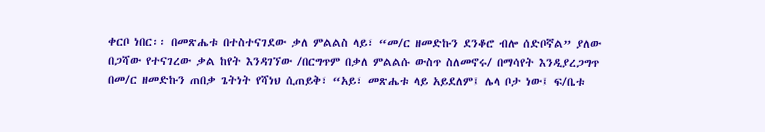ቀርቦ ነበር፡፡ በመጽሔቱ በተስተናገደው ቃለ ምልልስ ላይ፣ “መ/ር ዘመድኩን ደንቆሮ ብሎ ሰድቦኛል” ያለው በጋሻው የተናገረው ቃል ከየት እንዳገኘው /በርግጥም በቃለ ምልልሱ ውስጥ ስለመኖሩ/ በማሳየት እንዲያረጋግጥ በመ/ር ዘመድኩን ጠበቃ ጌትነት የሻነህ ሲጠይቅ፣ “አይ፣ መጽሔቱ ላይ አይደለም፤ ሌላ ቦታ ነው፤ ፍ/ቤቱ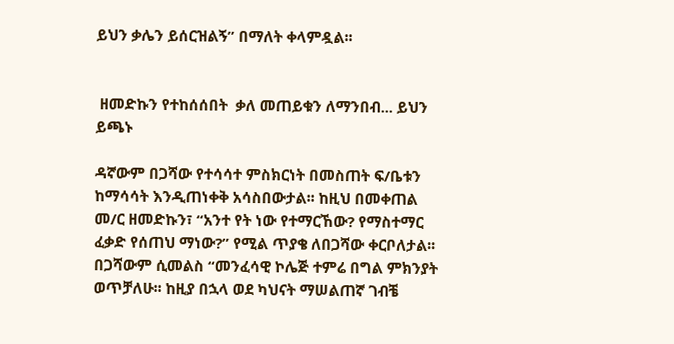ይህን ቃሌን ይሰርዝልኝ” በማለት ቀላምዷል፡፡


 ዘመድኩን የተከሰሰበት  ቃለ መጠይቁን ለማንበብ... ይህን ይጫኑ

ዳኛውም በጋሻው የተሳሳተ ምስክርነት በመስጠት ፍ/ቤቱን ከማሳሳት እንዲጠነቀቅ አሳስበውታል፡፡ ከዚህ በመቀጠል መ/ር ዘመድኩን፣ “አንተ የት ነው የተማርኸው? የማስተማር ፈቃድ የሰጠህ ማነው?” የሚል ጥያቄ ለበጋሻው ቀርቦለታል፡፡ በጋሻውም ሲመልስ “መንፈሳዊ ኮሌጅ ተምሬ በግል ምክንያት ወጥቻለሁ፡፡ ከዚያ በኋላ ወደ ካህናት ማሠልጠኛ ገብቼ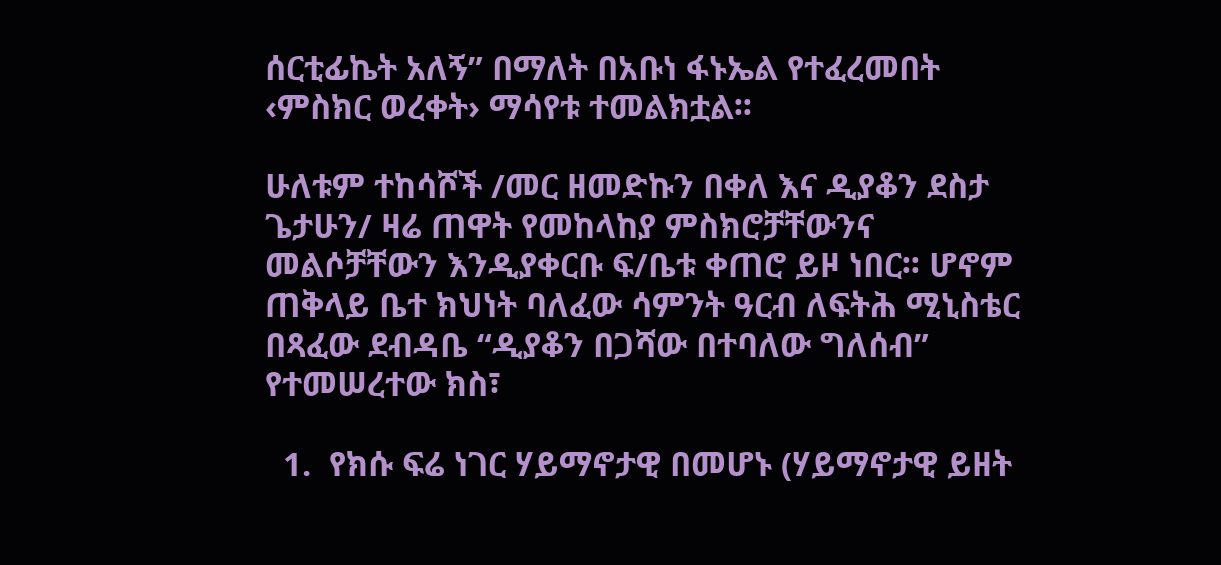ሰርቲፊኬት አለኝ” በማለት በአቡነ ፋኑኤል የተፈረመበት ‹ምስክር ወረቀት› ማሳየቱ ተመልክቷል፡፡

ሁለቱም ተከሳሾች /መር ዘመድኩን በቀለ እና ዲያቆን ደስታ ጌታሁን/ ዛሬ ጠዋት የመከላከያ ምስክሮቻቸውንና መልሶቻቸውን እንዲያቀርቡ ፍ/ቤቱ ቀጠሮ ይዞ ነበር፡፡ ሆኖም ጠቅላይ ቤተ ክህነት ባለፈው ሳምንት ዓርብ ለፍትሕ ሚኒስቴር በጻፈው ደብዳቤ “ዲያቆን በጋሻው በተባለው ግለሰብ” የተመሠረተው ክስ፣

  1.  የክሱ ፍሬ ነገር ሃይማኖታዊ በመሆኑ (ሃይማኖታዊ ይዘት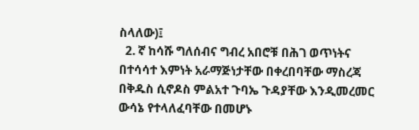ስላለው)፤
  2. ኛ ከሳሹ ግለሰብና ግብረ አበሮቹ በሕገ ወጥነትና በተሳሳተ እምነት አራማጅነታቸው በቀረበባቸው ማስረጃ በቅዱስ ሲኖዶስ ምልአተ ጉባኤ ጉዳያቸው እንዲመረመር ውሳኔ የተላለፈባቸው በመሆኑ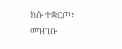ክሱ ተቋርጦ፣ መዝገቡ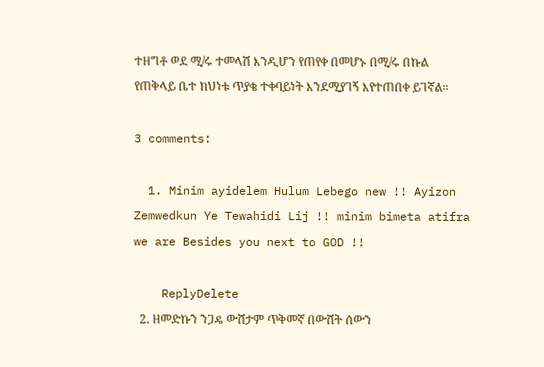ተዘግቶ ወደ ሚ/ሩ ተመላሽ እንዲሆን የጠየቀ በመሆኑ በሚ/ሩ በኩል የጠቅላይ ቤተ ክህነቱ ጥያቄ ተቀባይነት እንደሚያገኝ እየተጠበቀ ይገኛል፡፡

3 comments:

  1. Minim ayidelem Hulum Lebego new !! Ayizon Zemwedkun Ye Tewahidi Lij !! minim bimeta atifra we are Besides you next to GOD !!

    ReplyDelete
  2. ዘመድኩን ንጋዴ ውሸታም ጥቅመኛ በውሸት ሰውን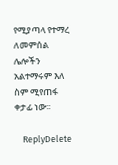የሚያጣላ የተማረ ለመምሰል ሌሎችን አልተማሩም እለ ስም ሚየጠፋ ቀታፊ ነው፡፡

    ReplyDelete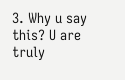3. Why u say this? U are truly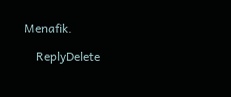Menafik.

    ReplyDelete